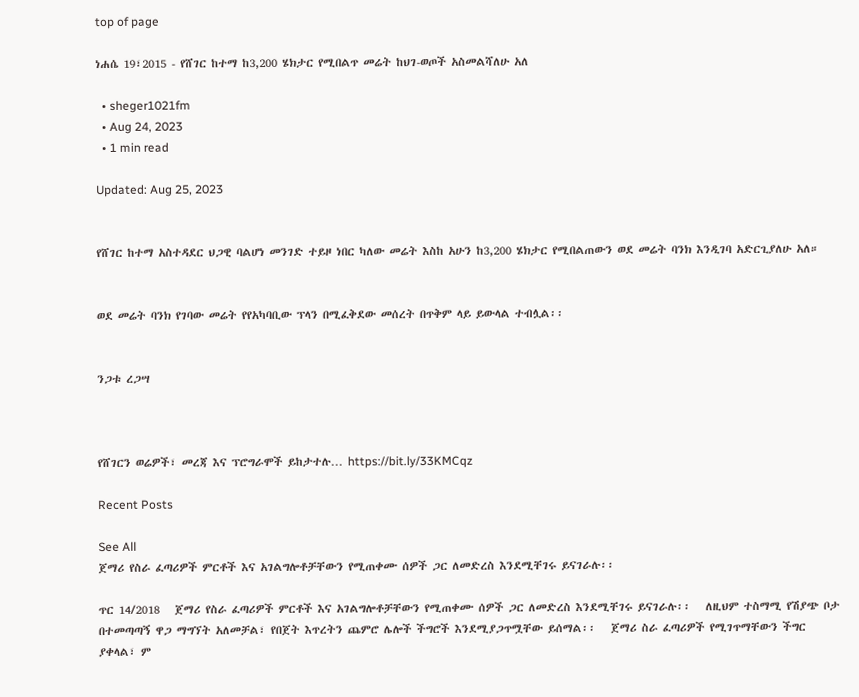top of page

ነሐሴ 19፣2015 - የሸገር ከተማ ከ3,200 ሄክታር የሚበልጥ መሬት ከህገ-ወጦች አስመልሻለሁ አለ

  • sheger1021fm
  • Aug 24, 2023
  • 1 min read

Updated: Aug 25, 2023


የሸገር ከተማ አስተዳደር ህጋዊ ባልሆነ መንገድ ተይዞ ነበር ካለው መሬት እስከ አሁን ከ3,200 ሄክታር የሚበልጠውን ወደ መሬት ባንክ እንዲገባ አድርጊያለሁ አለ።


ወደ መሬት ባንክ የገባው መሬት የየአካባቢው ፕላን በሚፈቅደው መሰረት በጥቅም ላይ ይውላል ተብሏል፡፡


ንጋቱ ረጋሣ



የሸገርን ወሬዎች፣ መረጃ እና ፕሮግራሞች ይከታተሉ… https://bit.ly/33KMCqz

Recent Posts

See All
ጀማሪ የስራ ፈጣሪዎች ምርቶች እና አገልግሎቶቻቸውን የሚጠቀሙ ሰዎች ጋር ለመድረስ እንደሚቸገሩ ይናገራሉ፡፡

ጥር 14/2018   ጀማሪ የስራ ፈጣሪዎች ምርቶች እና አገልግሎቶቻቸውን የሚጠቀሙ ሰዎች ጋር ለመድረስ እንደሚቸገሩ ይናገራሉ፡፡   ለዚህም ተስማሚ የሽያጭ ቦታ በተመጣጣኝ ዋጋ ማግኘት አለመቻል፣ የበጀት እጥረትን ጨምሮ ሌሎች ችግሮች እንደሚያጋጥሟቸው ይሰማል፡፡   ጀማሪ ስራ ፈጣሪዎች የሚገጥማቸውን ችግር ያቀላል፣ ም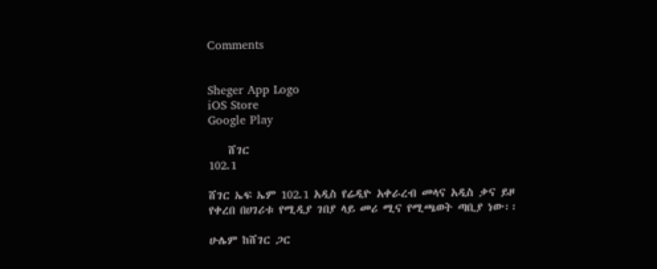Comments


Sheger App Logo
iOS Store
Google Play

    ሸገር
102.1

ሸገር ኤፍ ኤም 102.1 አዲስ የሬዲዮ አቀራረብ መላና አዲስ ቃና ይዞ የቀረበ በሀገሪቱ የሚዲያ ገበያ ላይ መሪ ሚና የሚጫወት ጣቢያ ነው፡፡

ሁሌም ከሸገር ጋር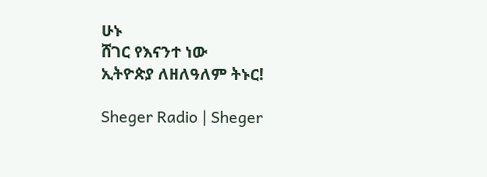ሁኑ
ሸገር የእናንተ ነው
ኢትዮጵያ ለዘለዓለም ትኑር!

Sheger Radio | Sheger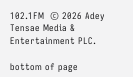102.1FM  © 2026 Adey Tensae Media & Entertainment PLC.

bottom of page